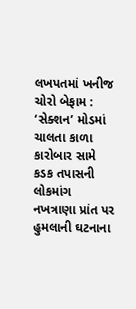લખપતમાં ખનીજ ચોરો બેફામ : ‘સેક્શન’ મોડમાં ચાલતા કાળા કારોબાર સામે કડક તપાસની લોકમાંગ
નખત્રાણા પ્રાંત પર હુમલાની ઘટનાના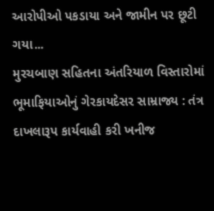આરોપીઓ પકડાયા અને જામીન પર છૂટી ગયા...
મુરચબાણ સહિતના અંતરિયાળ વિસ્તારોમાં ભૂમાફિયાઓનું ગેરકાયદેસર સામ્રાજ્ય : તંત્ર દાખલારૂપ કાર્યવાહી કરી ખનીજ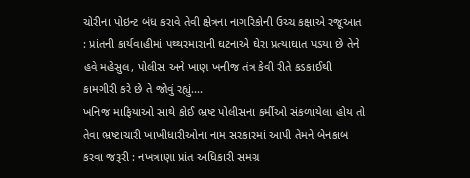ચોરીના પોઇન્ટ બંધ કરાવે તેવી ક્ષેત્રના નાગરિકોની ઉચ્ચ કક્ષાએ રજૂઆત : પ્રાંતની કાર્યવાહીમાં પથ્થરમારાની ઘટનાએ ઘેરા પ્રત્યાઘાત પડયા છે તેને હવે મહેસુલ, પોલીસ અને ખાણ ખનીજ તંત્ર કેવી રીતે કડકાઈથી કામગીરી કરે છે તે જોવું રહ્યું....
ખનિજ માફિયાઓ સાથે કોઈ ભ્રષ્ટ પોલીસના કર્મીઓ સંકળાયેલા હોય તો તેવા ભ્રષ્ટાચારી ખાખીધારીઓના નામ સરકારમાં આપી તેમને બેનકાબ કરવા જરૂરી : નખત્રાણા પ્રાંત અધિકારી સમગ્ર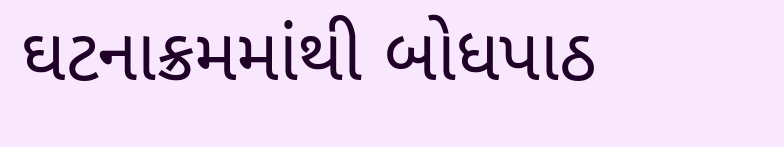ઘટનાક્રમમાંથી બોધપાઠ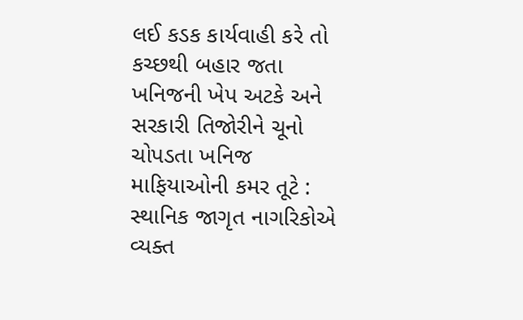લઈ કડક કાર્યવાહી કરે તો કચ્છથી બહાર જતા ખનિજની ખેપ અટકે અને સરકારી તિજોરીને ચૂનો ચોપડતા ખનિજ માફિયાઓની કમર તૂટે : સ્થાનિક જાગૃત નાગરિકોએ વ્યક્ત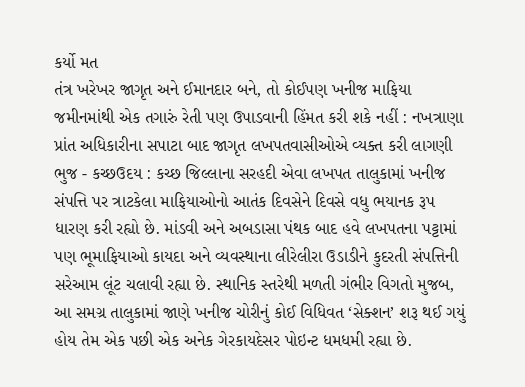કર્યો મત
તંત્ર ખરેખર જાગૃત અને ઈમાનદાર બને, તો કોઈપણ ખનીજ માફિયા જમીનમાંથી એક તગારું રેતી પણ ઉપાડવાની હિંમત કરી શકે નહીં : નખત્રાણા પ્રાંત અધિકારીના સપાટા બાદ જાગૃત લખપતવાસીઓએ વ્યક્ત કરી લાગણી
ભુજ - કચ્છઉદય : કચ્છ જિલ્લાના સરહદી એવા લખપત તાલુકામાં ખનીજ સંપત્તિ પર ત્રાટકેલા માફિયાઓનો આતંક દિવસેને દિવસે વધુ ભયાનક રૂપ ધારણ કરી રહ્યો છે. માંડવી અને અબડાસા પંથક બાદ હવે લખપતના પટ્ટામાં પણ ભૂમાફિયાઓ કાયદા અને વ્યવસ્થાના લીરેલીરા ઉડાડીને કુદરતી સંપત્તિની સરેઆમ લૂંટ ચલાવી રહ્યા છે. સ્થાનિક સ્તરેથી મળતી ગંભીર વિગતો મુજબ, આ સમગ્ર તાલુકામાં જાણે ખનીજ ચોરીનું કોઈ વિધિવત ‘સેક્શન’ શરૂ થઈ ગયું હોય તેમ એક પછી એક અનેક ગેરકાયદેસર પોઇન્ટ ધમધમી રહ્યા છે.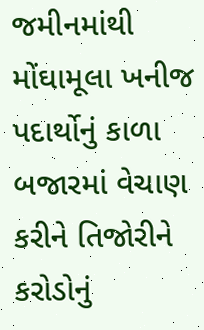જમીનમાંથી મોંઘામૂલા ખનીજ પદાર્થોનું કાળા બજારમાં વેચાણ કરીને તિજોરીને કરોડોનું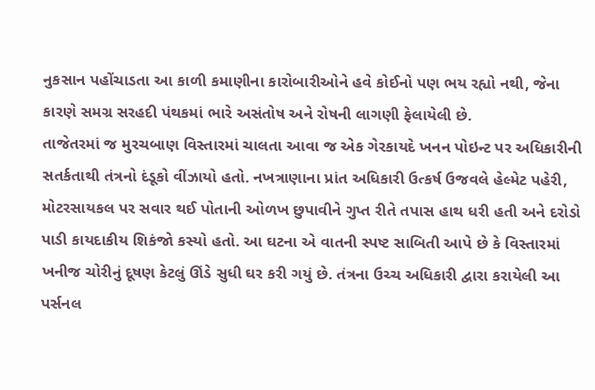નુકસાન પહોંચાડતા આ કાળી કમાણીના કારોબારીઓને હવે કોઈનો પણ ભય રહ્યો નથી, જેના કારણે સમગ્ર સરહદી પંથકમાં ભારે અસંતોષ અને રોષની લાગણી ફેલાયેલી છે.
તાજેતરમાં જ મુરચબાણ વિસ્તારમાં ચાલતા આવા જ એક ગેરકાયદે ખનન પોઇન્ટ પર અધિકારીની સતર્કતાથી તંત્રનો દંડૂકો વીંઝાયો હતો. નખત્રાણાના પ્રાંત અધિકારી ઉત્કર્ષ ઉજવલે હેલ્મેટ પહેરી, મોટરસાયકલ પર સવાર થઈ પોતાની ઓળખ છુપાવીને ગુપ્ત રીતે તપાસ હાથ ધરી હતી અને દરોડો પાડી કાયદાકીય શિકંજો કસ્યો હતો. આ ઘટના એ વાતની સ્પષ્ટ સાબિતી આપે છે કે વિસ્તારમાં ખનીજ ચોરીનું દૂષણ કેટલું ઊંડે સુધી ઘર કરી ગયું છે. તંત્રના ઉચ્ચ અધિકારી દ્વારા કરાયેલી આ પર્સનલ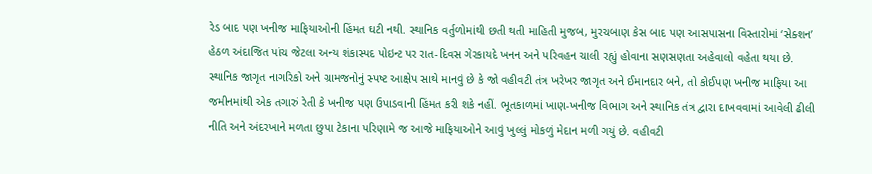રેડ બાદ પણ ખનીજ માફિયાઓની હિંમત ઘટી નથી. સ્થાનિક વર્તુળોમાંથી છતી થતી માહિતી મુજબ, મુરચબાણ કેસ બાદ પણ આસપાસના વિસ્તારોમાં ‘સેક્શન’ હેઠળ અંદાજિત પાંચ જેટલા અન્ય શંકાસ્પદ પોઇન્ટ પર રાત-દિવસ ગેરકાયદે ખનન અને પરિવહન ચાલી રહ્યું હોવાના સણસણતા અહેવાલો વહેતા થયા છે.
સ્થાનિક જાગૃત નાગરિકો અને ગ્રામજનોનું સ્પષ્ટ આક્ષેપ સાથે માનવું છે કે જો વહીવટી તંત્ર ખરેખર જાગૃત અને ઈમાનદાર બને, તો કોઈપણ ખનીજ માફિયા આ જમીનમાંથી એક તગારું રેતી કે ખનીજ પણ ઉપાડવાની હિંમત કરી શકે નહીં. ભૂતકાળમાં ખાણ-ખનીજ વિભાગ અને સ્થાનિક તંત્ર દ્વારા દાખવવામાં આવેલી ઢીલી નીતિ અને અંદરખાને મળતા છુપા ટેકાના પરિણામે જ આજે માફિયાઓને આવું ખુલ્લું મોકળું મેદાન મળી ગયું છે. વહીવટી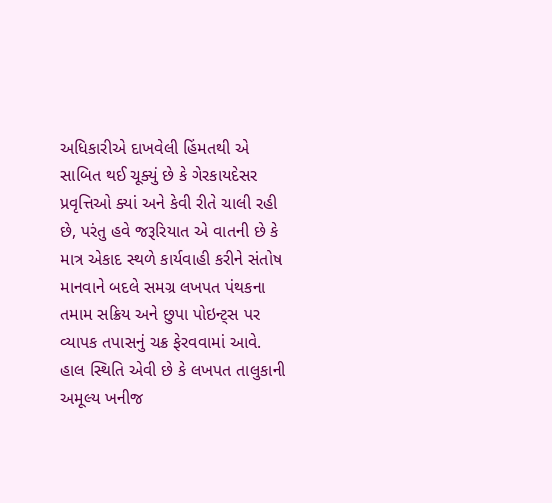અધિકારીએ દાખવેલી હિંમતથી એ સાબિત થઈ ચૂક્યું છે કે ગેરકાયદેસર પ્રવૃત્તિઓ ક્યાં અને કેવી રીતે ચાલી રહી છે, પરંતુ હવે જરૂરિયાત એ વાતની છે કે માત્ર એકાદ સ્થળે કાર્યવાહી કરીને સંતોષ માનવાને બદલે સમગ્ર લખપત પંથકના તમામ સક્રિય અને છુપા પોઇન્ટ્સ પર વ્યાપક તપાસનું ચક્ર ફેરવવામાં આવે.
હાલ સ્થિતિ એવી છે કે લખપત તાલુકાની અમૂલ્ય ખનીજ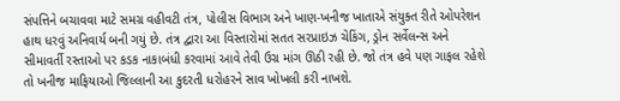સંપત્તિને બચાવવા માટે સમગ્ર વહીવટી તંત્ર, પોલીસ વિભાગ અને ખાણ-ખનીજ ખાતાએ સંયુક્ત રીતે ઓપરેશન હાથ ધરવું અનિવાર્ય બની ગયું છે. તંત્ર દ્વારા આ વિસ્તારોમાં સતત સરપ્રાઇઝ ચેકિંગ, ડ્રોન સર્વેલન્સ અને સીમાવર્તી રસ્તાઓ પર કડક નાકાબંધી કરવામાં આવે તેવી ઉગ્ર માંગ ઊઠી રહી છે. જો તંત્ર હવે પણ ગાફલ રહેશે તો ખનીજ માફિયાઓ જિલ્લાની આ કુદરતી ધરોહરને સાવ ખોખલી કરી નાખશે.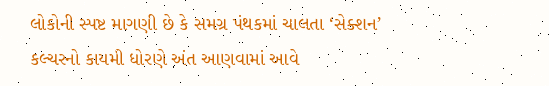લોકોની સ્પષ્ટ માગણી છે કે સમગ્ર પંથકમાં ચાલતા ‘સેક્શન’ કલ્ચરનો કાયમી ધોરણે અંત આણવામાં આવે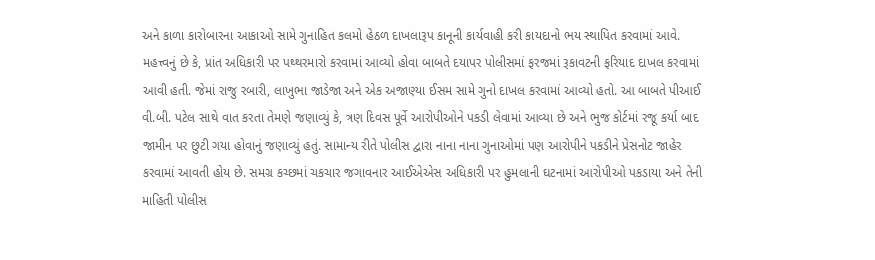અને કાળા કારોબારના આકાઓ સામે ગુનાહિત કલમો હેઠળ દાખલારૂપ કાનૂની કાર્યવાહી કરી કાયદાનો ભય સ્થાપિત કરવામાં આવે. મહત્ત્વનું છે કે, પ્રાંત અધિકારી પર પથ્થરમારો કરવામાં આવ્યો હોવા બાબતે દયાપર પોલીસમાં ફરજમાં રૂકાવટની ફરિયાદ દાખલ કરવામાં આવી હતી. જેમાં રાજુ રબારી, લાખુભા જાડેજા અને એક અજાણ્યા ઈસમ સામે ગુનો દાખલ કરવામાં આવ્યો હતો. આ બાબતે પીઆઈ વી.બી. પટેલ સાથે વાત કરતા તેમણે જણાવ્યું કે, ત્રણ દિવસ પૂર્વે આરોપીઓને પકડી લેવામાં આવ્યા છે અને ભુજ કોર્ટમાં રજૂ કર્યા બાદ જામીન પર છુટી ગયા હોવાનું જણાવ્યું હતું. સામાન્ય રીતે પોલીસ દ્વારા નાના નાના ગુનાઓમાં પણ આરોપીને પકડીને પ્રેસનોટ જાહેર કરવામાં આવતી હોય છે. સમગ્ર કચ્છમાં ચકચાર જગાવનાર આઈએએસ અધિકારી પર હુમલાની ઘટનામાં આરોપીઓ પકડાયા અને તેની માહિતી પોલીસ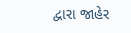દ્વારા જાહેર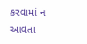કરવામાં ન આવતા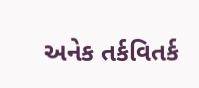અનેક તર્કવિતર્ક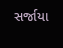સર્જાયા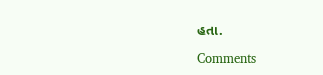હતા.

Comments